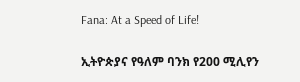Fana: At a Speed of Life!

ኢትዮጵያና የዓለም ባንክ የ200 ሚሊየን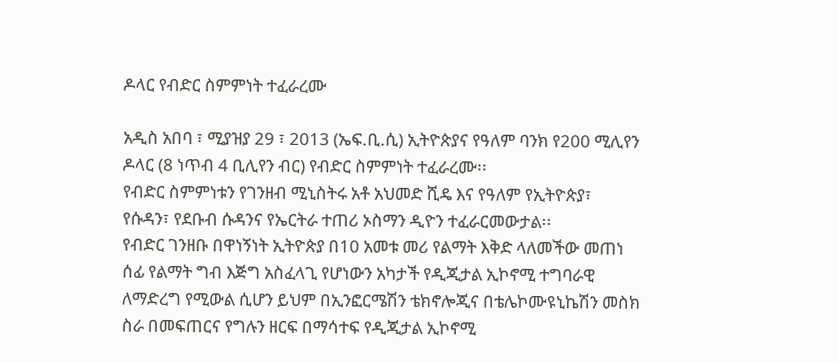ዶላር የብድር ስምምነት ተፈራረሙ

አዲስ አበባ ፣ ሚያዝያ 29 ፣ 2013 (ኤፍ.ቢ.ሲ) ኢትዮጵያና የዓለም ባንክ የ200 ሚሊየን ዶላር (8 ነጥብ 4 ቢሊየን ብር) የብድር ስምምነት ተፈራረሙ፡፡
የብድር ስምምነቱን የገንዘብ ሚኒስትሩ አቶ አህመድ ሺዴ እና የዓለም የኢትዮጵያ፣ የሱዳን፣ የደቡብ ሱዳንና የኤርትራ ተጠሪ ኦስማን ዲዮን ተፈራርመውታል፡፡
የብድር ገንዘቡ በዋነኝነት ኢትዮጵያ በ10 አመቱ መሪ የልማት እቅድ ላለመችው መጠነ ሰፊ የልማት ግብ እጅግ አስፈላጊ የሆነውን አካታች የዲጂታል ኢኮኖሚ ተግባራዊ ለማድረግ የሚውል ሲሆን ይህም በኢንፎርሜሽን ቴክኖሎጂና በቴሌኮሙዩኒኬሽን መስክ ስራ በመፍጠርና የግሉን ዘርፍ በማሳተፍ የዲጂታል ኢኮኖሚ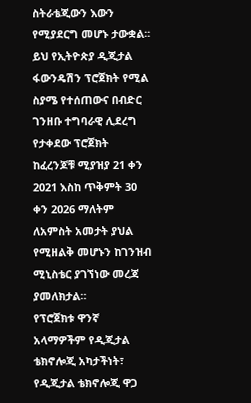ስትራቴጂውን እውን የሚያደርግ መሆኑ ታውቋል፡፡
ይህ የኢትዮጵያ ዲጂታል ፋውንዴሽን ፕሮጀክት የሚል ስያሜ የተሰጠውና በብድር ገንዘቡ ተግባራዊ ሊደረግ የታቀደው ፕሮጀክት ከፈረንጆቹ ሚያዝያ 21 ቀን 2021 እስከ ጥቅምት 30 ቀን 2026 ማለትም ለአምስት አመታት ያህል የሚዘልቅ መሆኑን ከገንዝብ ሚኒስቴር ያገኘነው መረጃ ያመለክታል።
የፕሮጀክቱ ዋንኛ አላማዎችም የዲጂታል ቴክኖሎጂ አካታችነት፣ የዲጂታል ቴክኖሎጂ ዋጋ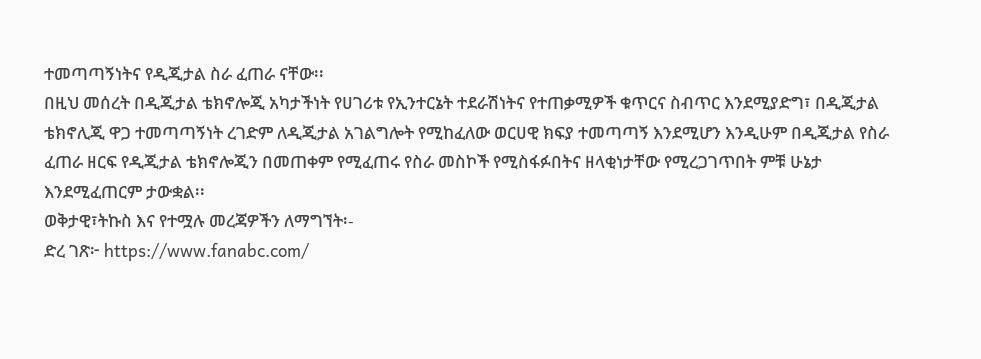ተመጣጣኝነትና የዲጂታል ስራ ፈጠራ ናቸው፡፡
በዚህ መሰረት በዲጂታል ቴክኖሎጂ አካታችነት የሀገሪቱ የኢንተርኔት ተደራሽነትና የተጠቃሚዎች ቁጥርና ስብጥር እንደሚያድግ፣ በዲጂታል ቴክኖሊጂ ዋጋ ተመጣጣኝነት ረገድም ለዲጂታል አገልግሎት የሚከፈለው ወርሀዊ ክፍያ ተመጣጣኝ እንደሚሆን እንዲሁም በዲጂታል የስራ ፈጠራ ዘርፍ የዲጂታል ቴክኖሎጂን በመጠቀም የሚፈጠሩ የስራ መስኮች የሚስፋፉበትና ዘላቂነታቸው የሚረጋገጥበት ምቹ ሁኔታ እንደሚፈጠርም ታውቋል፡፡
ወቅታዊ፣ትኩስ እና የተሟሉ መረጃዎችን ለማግኘት፡-
ድረ ገጽ፦ https://www.fanabc.com/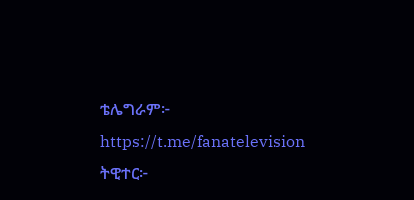ቴሌግራም፦ https://t.me/fanatelevision
ትዊተር፦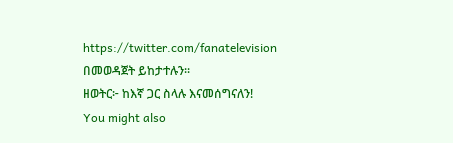https://twitter.com/fanatelevision በመወዳጀት ይከታተሉን፡፡
ዘወትር፦ ከእኛ ጋር ስላሉ እናመሰግናለን!
You might also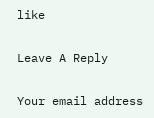like

Leave A Reply

Your email address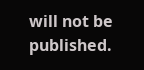will not be published.